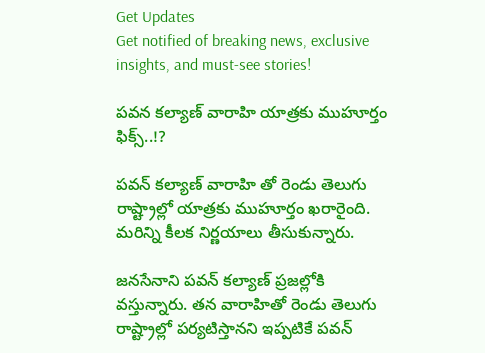Get Updates
Get notified of breaking news, exclusive insights, and must-see stories!

పవన కల్యాణ్ వారాహి యాత్రకు ముహూర్తం ఫిక్స్..!?

పవన్ కల్యాణ్ వారాహి తో రెండు తెలుగు రాష్ట్రాల్లో యాత్రకు ముహూర్తం ఖరారైంది. మరిన్ని కీలక నిర్ణయాలు తీసుకున్నారు.

జనసేనాని పవన్ కల్యాణ్ ప్రజల్లోకి వస్తున్నారు. తన వారాహితో రెండు తెలుగు రాష్ట్రాల్లో పర్యటిస్తానని ఇప్పటికే పవన్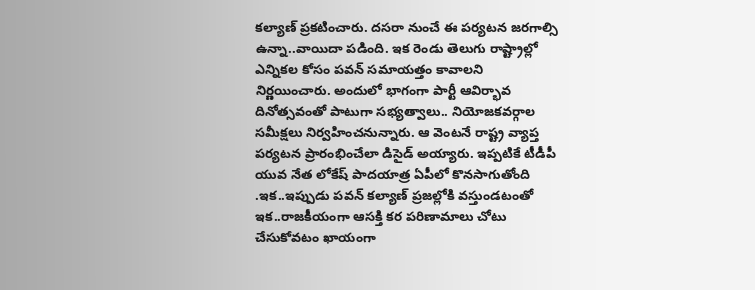కల్యాణ్ ప్రకటించారు. దసరా నుంచే ఈ పర్యటన జరగాల్సి ఉన్నా..వాయిదా పడింది. ఇక రెండు తెలుగు రాష్ట్రాల్లో ఎన్నికల కోసం పవన్ సమాయత్తం కావాలని నిర్ణయించారు. అందులో భాగంగా పార్టీ ఆవిర్భావ దినోత్సవంతో పాటుగా సభ్యత్వాలు.. నియోజకవర్గాల సమీక్షలు నిర్వహించనున్నారు. ఆ వెంటనే రాష్ట్ర వ్యాప్త పర్యటన ప్రారంభించేలా డిసైడ్ అయ్యారు. ఇప్పటికే టీడీపీ యువ నేత లోకేష్ పాదయాత్ర ఏపీలో కొనసాగుతోంది .ఇక..ఇప్పుడు పవన్ కల్యాణ్ ప్రజల్లోకి వస్తుండటంతో ఇక..రాజకీయంగా ఆసక్తి కర పరిణామాలు చోటు చేసుకోవటం ఖాయంగా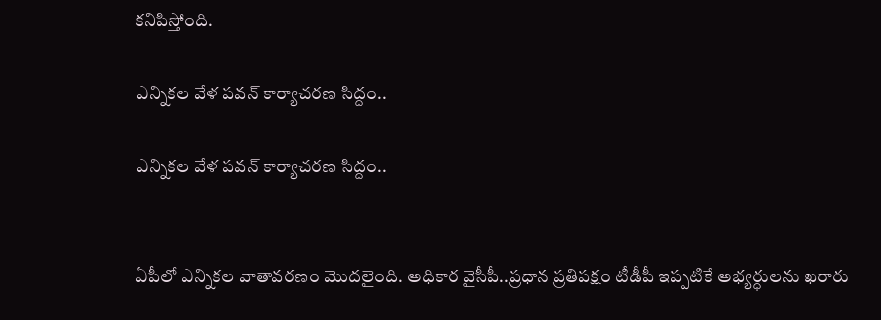కనిపిస్తోంది.

ఎన్నికల వేళ పవన్ కార్యాచరణ సిద్దం..

ఎన్నికల వేళ పవన్ కార్యాచరణ సిద్దం..


ఏపీలో ఎన్నికల వాతావరణం మొదలైంది. అధికార వైసీపీ..ప్రధాన ప్రతిపక్షం టీడీపీ ఇప్పటికే అభ్యర్ధులను ఖరారు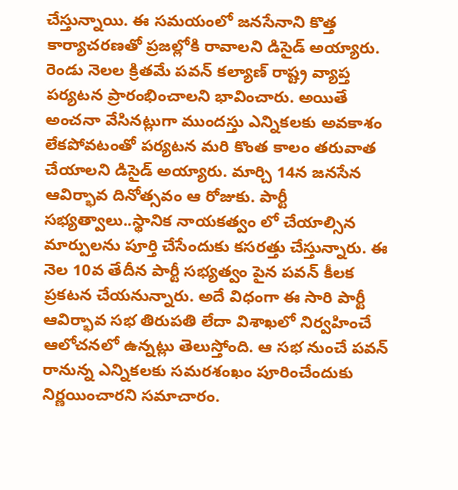చేస్తున్నాయి. ఈ సమయంలో జనసేనాని కొత్త కార్యాచరణతో ప్రజల్లోకి రావాలని డిసైడ్ అయ్యారు. రెండు నెలల క్రితమే పవన్ కల్యాణ్ రాష్ట్ర వ్యాప్త పర్యటన ప్రారంభించాలని భావించారు. అయితే అంచనా వేసినట్లుగా ముందస్తు ఎన్నికలకు అవకాశం లేకపోవటంతో పర్యటన మరి కొంత కాలం తరువాత చేయాలని డిసైడ్ అయ్యారు. మార్చి 14న జనసేన ఆవిర్భావ దినోత్సవం ఆ రోజుకు. పార్టీ సభ్యత్వాలు..స్థానిక నాయకత్వం లో చేయాల్సిన మార్పులను పూర్తి చేసేందుకు కసరత్తు చేస్తున్నారు. ఈ నెల 10వ తేదీన పార్టీ సభ్యత్వం పైన పవన్ కీలక ప్రకటన చేయనున్నారు. అదే విధంగా ఈ సారి పార్టీ ఆవిర్భావ సభ తిరుపతి లేదా విశాఖలో నిర్వహించే ఆలోచనలో ఉన్నట్లు తెలుస్తోంది. ఆ సభ నుంచే పవన్ రానున్న ఎన్నికలకు సమరశంఖం పూరించేందుకు నిర్ణయించారని సమాచారం.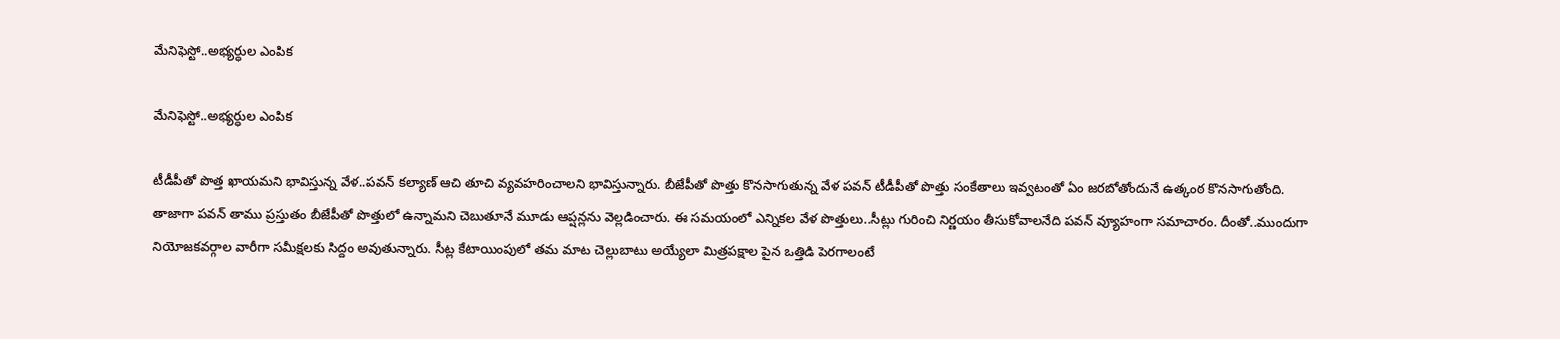మేనిఫెస్టో..అభ్యర్ధుల ఎంపిక

మేనిఫెస్టో..అభ్యర్ధుల ఎంపిక

టీడీపీతో పొత్త ఖాయమని భావిస్తున్న వేళ..పవన్ కల్యాణ్ ఆచి తూచి వ్యవహరించాలని భావిస్తున్నారు. బీజేపీతో పొత్తు కొనసాగుతున్న వేళ పవన్ టీడీపీతో పొత్తు సంకేతాలు ఇవ్వటంతో ఏం జరబోతోందునే ఉత్కంఠ కొనసాగుతోంది. తాజాగా పవన్ తాము ప్రస్తుతం బీజేపీతో పొత్తులో ఉన్నామని చెబుతూనే మూడు ఆప్షన్లను వెల్లడించారు. ఈ సమయంలో ఎన్నికల వేళ పొత్తులు..సీట్లు గురించి నిర్ణయం తీసుకోవాలనేది పవన్ వ్యూహంగా సమాచారం. దీంతో..ముందుగా నియోజకవర్గాల వారీగా సమీక్షలకు సిద్దం అవుతున్నారు. సీట్ల కేటాయింపులో తమ మాట చెల్లుబాటు అయ్యేలా మిత్రపక్షాల పైన ఒత్తిడి పెరగాలంటే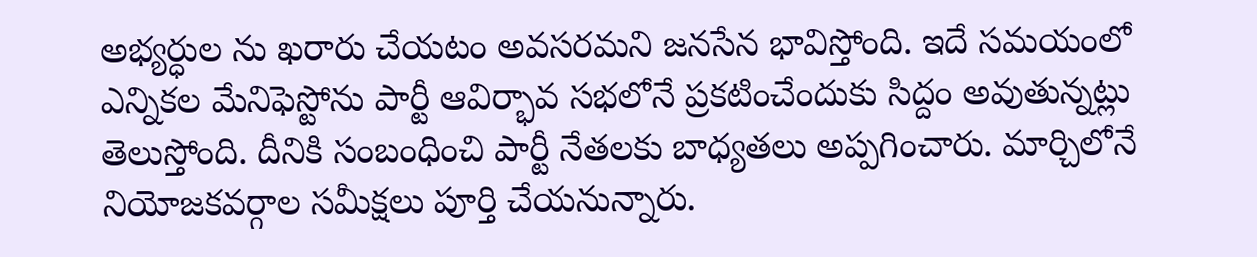అభ్యర్ధుల ను ఖరారు చేయటం అవసరమని జనసేన భావిస్తోంది. ఇదే సమయంలో ఎన్నికల మేనిఫెస్టోను పార్టీ ఆవిర్భావ సభలోనే ప్రకటించేందుకు సిద్దం అవుతున్నట్లు తెలుస్తోంది. దీనికి సంబంధించి పార్టీ నేతలకు బాధ్యతలు అప్పగించారు. మార్చిలోనే నియోజకవర్గాల సమీక్షలు పూర్తి చేయనున్నారు.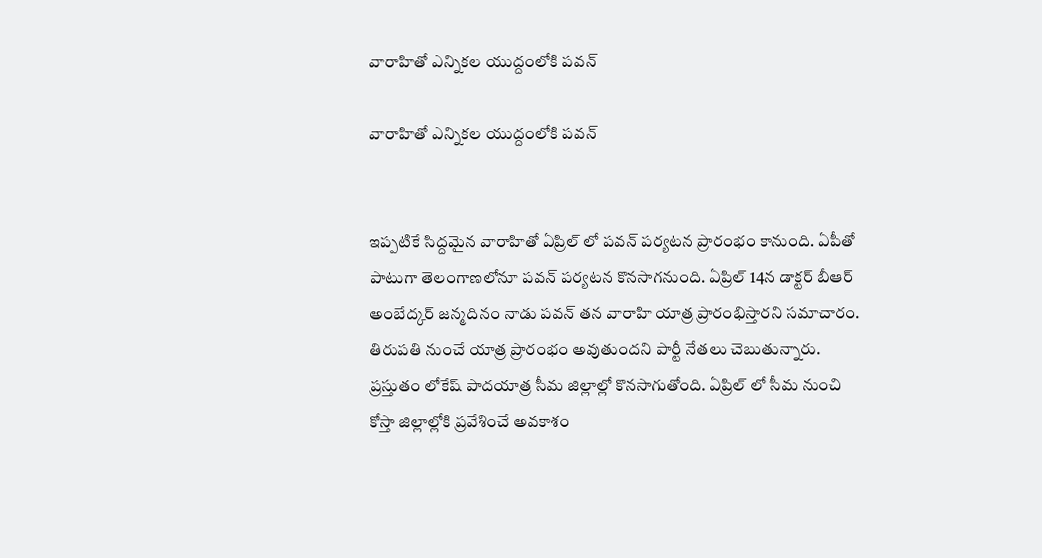వారాహితో ఎన్నికల యుద్దంలోకి పవన్

వారాహితో ఎన్నికల యుద్దంలోకి పవన్


ఇప్పటికే సిద్దమైన వారాహితో ఏప్రిల్ లో పవన్ పర్యటన ప్రారంభం కానుంది. ఏపీతో పాటుగా తెలంగాణలోనూ పవన్ పర్యటన కొనసాగనుంది. ఏప్రిల్ 14న డాక్టర్ బీఆర్ అంబేద్కర్ జన్మదినం నాడు పవన్ తన వారాహి యాత్ర ప్రారంభిస్తారని సమాచారం. తిరుపతి నుంచే యాత్ర ప్రారంభం అవుతుందని పార్టీ నేతలు చెబుతున్నారు. ప్రస్తుతం లోకేష్ పాదయాత్ర సీమ జిల్లాల్లో కొనసాగుతోంది. ఏప్రిల్ లో సీమ నుంచి కోస్తా జిల్లాల్లోకి ప్రవేశించే అవకాశం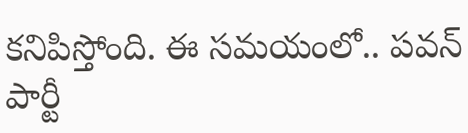కనిపిస్తోంది. ఈ సమయంలో.. పవన్ పార్టీ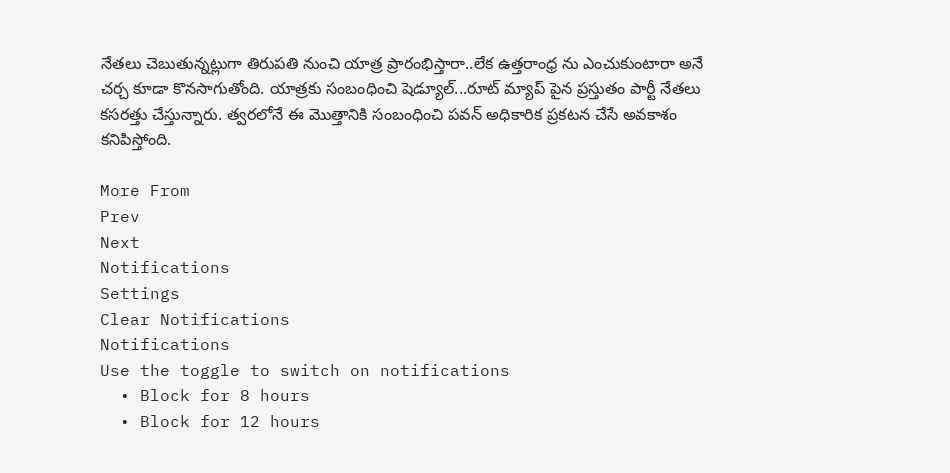నేతలు చెబుతున్నట్లుగా తిరుపతి నుంచి యాత్ర ప్రారంభిస్తారా..లేక ఉత్తరాంధ్ర ను ఎంచుకుంటారా అనే చర్చ కూడా కొనసాగుతోంది. యాత్రకు సంబంధించి షెడ్యూల్...రూట్ మ్యాప్ పైన ప్రస్తుతం పార్టీ నేతలు కసరత్తు చేస్తున్నారు. త్వరలోనే ఈ మొత్తానికి సంబంధించి పవన్ అధికారిక ప్రకటన చేసే అవకాశం కనిపిస్తోంది.

More From
Prev
Next
Notifications
Settings
Clear Notifications
Notifications
Use the toggle to switch on notifications
  • Block for 8 hours
  • Block for 12 hours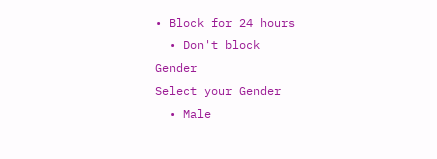• Block for 24 hours
  • Don't block
Gender
Select your Gender
  • Male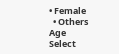• Female
  • Others
Age
Select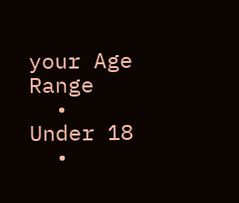your Age Range
  • Under 18
  •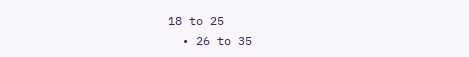18 to 25
  • 26 to 35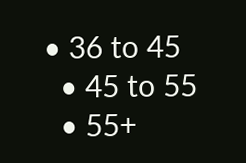• 36 to 45
  • 45 to 55
  • 55+